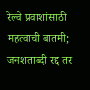रेल्वे प्रवाशांसाठी महत्वाची बातमी; जनशताब्दी रद्द तर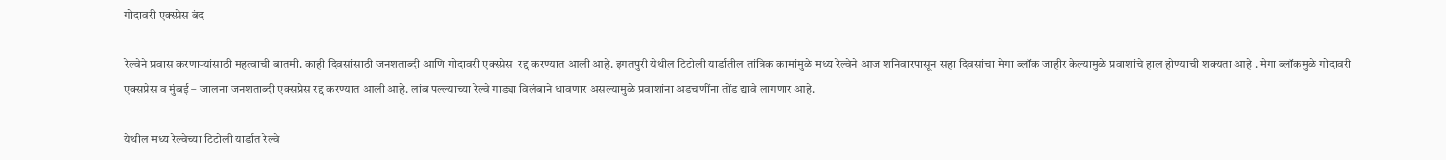गोदावरी एक्स्प्रेस बंद

रेल्वेने प्रवास करणाऱ्यांसाठी महत्वाची बातमी. काही दिवसांसाठी जनशताब्दी आणि गोदावरी एक्स्प्रेस  रद्द करण्यात आली आहे. इगतपुरी येथील टिटोली यार्डातील तांत्रिक कामांमुळे मध्य रेल्वेने आज शनिवारपासून सहा दिवसांचा मेगा ब्लॉक जाहीर केल्यामुळे प्रवाशांचे हाल होण्याची शक्यता आहे . मेगा ब्लॉकमुळे गोदावरी एक्सप्रेस व मुंबई – जालना जनशताब्दी एक्सप्रेस रद्द करण्यात आली आहे. लांब पल्ल्याच्या रेल्वे गाड्या विलंबाने धावणार असल्यामुळे प्रवाशांना अडचणींना तोंड द्यावे लागणार आहे.

येथील मध्य रेल्वेच्या टिटोली यार्डात रेल्वे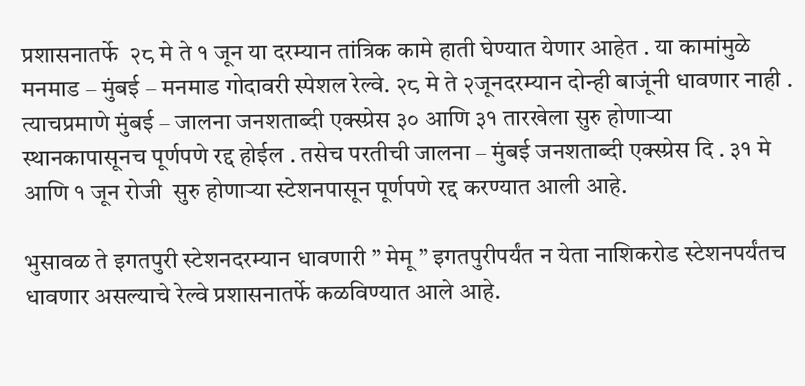प्रशासनातर्फे  २८ मे ते १ जून या दरम्यान तांत्रिक कामे हाती घेण्यात येणार आहेत . या कामांमुळे मनमाड – मुंबई – मनमाड गोदावरी स्पेशल रेल्वे. २८ मे ते २जूनदरम्यान दोन्ही बाजूंनी धावणार नाही . त्याचप्रमाणे मुंबई – जालना जनशताब्दी एक्स्प्रेस ३० आणि ३१ तारखेला सुरु होणाऱ्या स्थानकापासूनच पूर्णपणे रद्द होईल . तसेच परतीची जालना – मुंबई जनशताब्दी एक्स्प्रेस दि . ३१ मे आणि १ जून रोजी  सुरु होणाऱ्या स्टेशनपासून पूर्णपणे रद्द करण्यात आली आहे.

भुसावळ ते इगतपुरी स्टेशनदरम्यान धावणारी ” मेमू ” इगतपुरीपर्यंत न येता नाशिकरोड स्टेशनपर्यंतच धावणार असल्याचे रेल्वे प्रशासनातर्फे कळविण्यात आले आहे.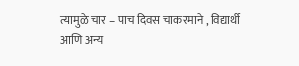त्यामुळे चार – पाच दिवस चाकरमाने , विद्यार्थी आणि अन्य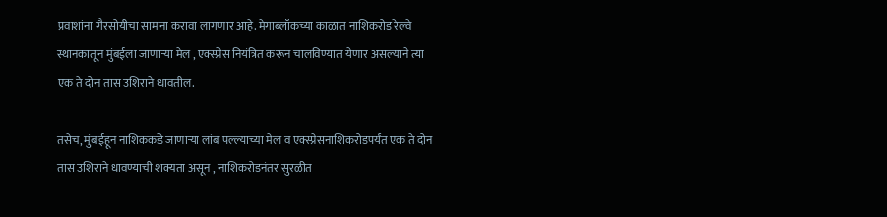प्रवाशांना गैरसोयीचा सामना करावा लागणार आहे. मेगाब्लॉकच्या काळात नाशिकरोड रेल्वे स्थानकातून मुंबईला जाणाऱ्या मेल , एक्स्प्रेस नियंत्रित करून चालविण्यात येणार असल्याने त्या एक ते दोन तास उशिराने धावतील.

तसेच, मुंबईहून नाशिककडे जाणाऱ्या लांब पल्ल्याच्या मेल व एक्स्प्रेसनाशिकरोडपर्यंत एक ते दोन तास उशिराने धावण्याची शक्यता असून , नाशिकरोडनंतर सुरळीत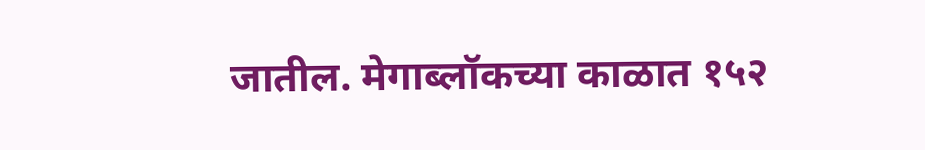जातील. मेगाब्लॉकच्या काळात १५२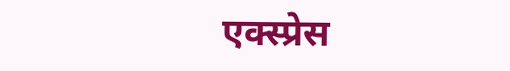एक्स्प्रेस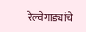रेल्वेगाड्यांचे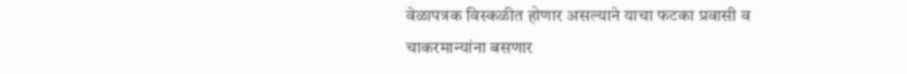वेळापत्रक विस्कळीत होणार असल्याने याचा फटका प्रवासी व चाकरमान्यांना बसणार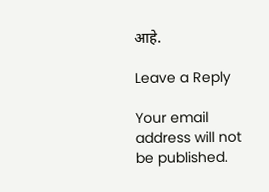आहे.

Leave a Reply

Your email address will not be published.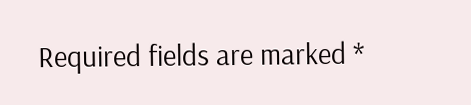Required fields are marked *